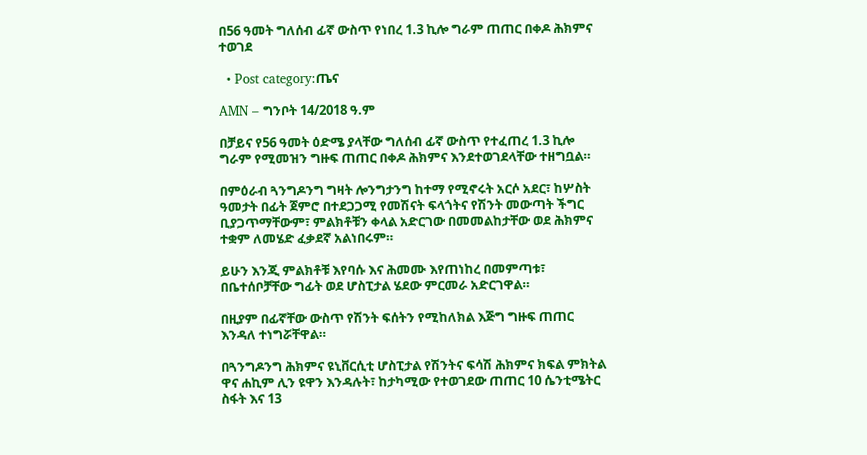በ56 ዓመት ግለሰብ ፊኛ ውስጥ የነበረ 1.3 ኪሎ ግራም ጠጠር በቀዶ ሕክምና ተወገደ

  • Post category:ጤና

AMN – ግንቦት 14/2018 ዓ.ም

በቻይና የ56 ዓመት ዕድሜ ያላቸው ግለሰብ ፊኛ ውስጥ የተፈጠረ 1.3 ኪሎ ግራም የሚመዝን ግዙፍ ጠጠር በቀዶ ሕክምና እንደተወገደላቸው ተዘግቧል።

በምዕራብ ጓንግዶንግ ግዛት ሎንግታንግ ከተማ የሚኖሩት አርሶ አደር፣ ከሦስት ዓመታት በፊት ጀምሮ በተደጋጋሚ የመሽናት ፍላጎትና የሽንት መውጣት ችግር ቢያጋጥማቸውም፣ ምልክቶቹን ቀላል አድርገው በመመልከታቸው ወደ ሕክምና ተቋም ለመሄድ ፈቃደኛ አልነበሩም።

ይሁን እንጂ ምልክቶቹ እየባሱ እና ሕመሙ እየጠነከረ በመምጣቱ፣ በቤተሰቦቻቸው ግፊት ወደ ሆስፒታል ሄደው ምርመራ አድርገዋል።

በዚያም በፊኛቸው ውስጥ የሽንት ፍሰትን የሚከለክል እጅግ ግዙፍ ጠጠር እንዳለ ተነግሯቸዋል።

በጓንግዶንግ ሕክምና ዩኒቨርሲቲ ሆስፒታል የሽንትና ፍሳሽ ሕክምና ክፍል ምክትል ዋና ሐኪም ሊን ዩዋን እንዳሉት፣ ከታካሚው የተወገደው ጠጠር 10 ሴንቲሜትር ስፋት እና 13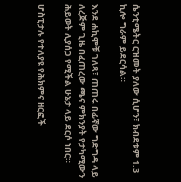ሴንቲሜትር ርዝመት ያለው ሲሆን፣ ክብደቱም 1.3 ኪሎ ግራም ይደርሳል።

እንደ ሐኪሞቹ ገለጻ፣ ጠጠሩ በፊኛው ግድግዳ ላይ ለረጅም ጊዜ በፈጠረው ጫና ምክንያት የታካሚውን ሕይወት ሊያሰጋ የሚችል ሁኔታ ላይ ደርሶ ነበር።

ሆስፒታሉ የተለያዩ የሕክምና ዘርፎች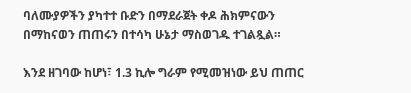ባለሙያዎችን ያካተተ ቡድን በማደራጀት ቀዶ ሕክምናውን በማከናወን ጠጠሩን በተሳካ ሁኔታ ማስወገዱ ተገልጿል።

እንደ ዘገባው ከሆነ፣ 1.3 ኪሎ ግራም የሚመዝነው ይህ ጠጠር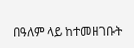በዓለም ላይ ከተመዘገቡት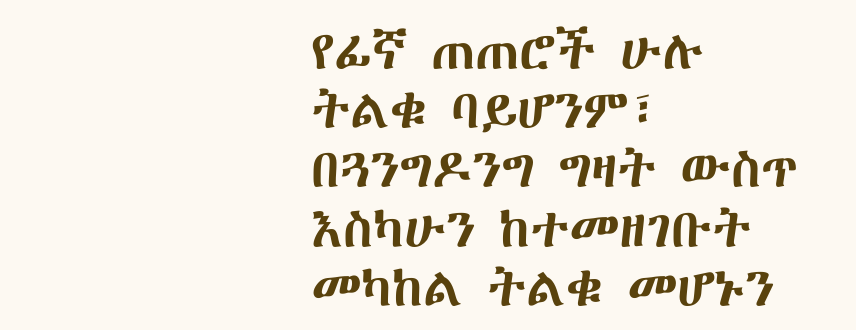የፊኛ ጠጠሮች ሁሉ ትልቁ ባይሆንም፣ በጓንግዶንግ ግዛት ውስጥ እስካሁን ከተመዘገቡት መካከል ትልቁ መሆኑን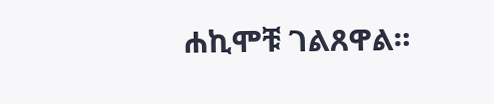ሐኪሞቹ ገልጸዋል።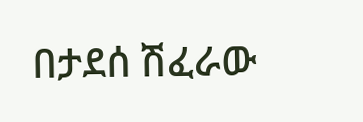በታደሰ ሽፈራው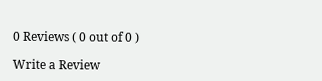0 Reviews ( 0 out of 0 )

Write a Review